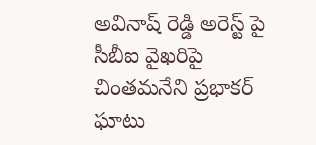అవినాష్ రెడ్డి అరెస్ట్ పై సీబీఐ వైఖరిపై చింతమనేని ప్రభాకర్ ఘాటు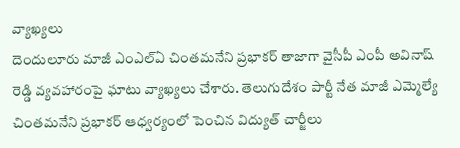వ్యాఖ్యలు
దెందులూరు మాజీ ఎంఎల్ఏ చింతమనేని ప్రభాకర్ తాజాగా వైసీపీ ఎంపీ అవినాష్ రెడ్డి వ్యవహారంపై ఘాటు వ్యాఖ్యలు చేశారు. తెలుగుదేశం పార్టీ నేత మాజీ ఎమ్మెల్యే చింతమనేని ప్రభాకర్ ఆధ్వర్యంలో పెంచిన విద్యుత్ చార్జీలు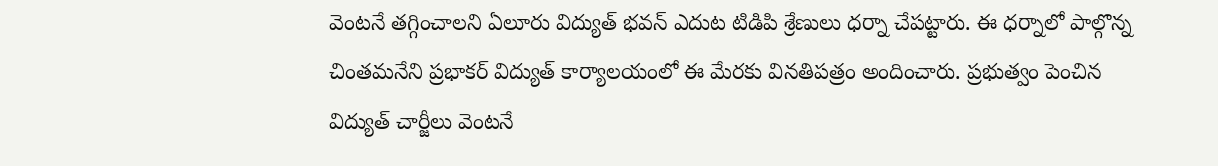వెంటనే తగ్గించాలని ఏలూరు విద్యుత్ భవన్ ఎదుట టిడిపి శ్రేణులు ధర్నా చేపట్టారు. ఈ ధర్నాలో పాల్గొన్న చింతమనేని ప్రభాకర్ విద్యుత్ కార్యాలయంలో ఈ మేరకు వినతిపత్రం అందించారు. ప్రభుత్వం పెంచిన విద్యుత్ చార్జీలు వెంటనే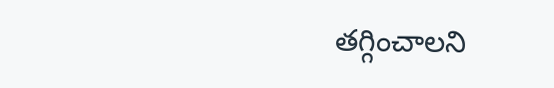తగ్గించాలని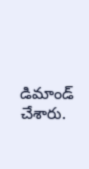డిమాండ్ చేశారు.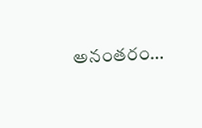అనంతరం…